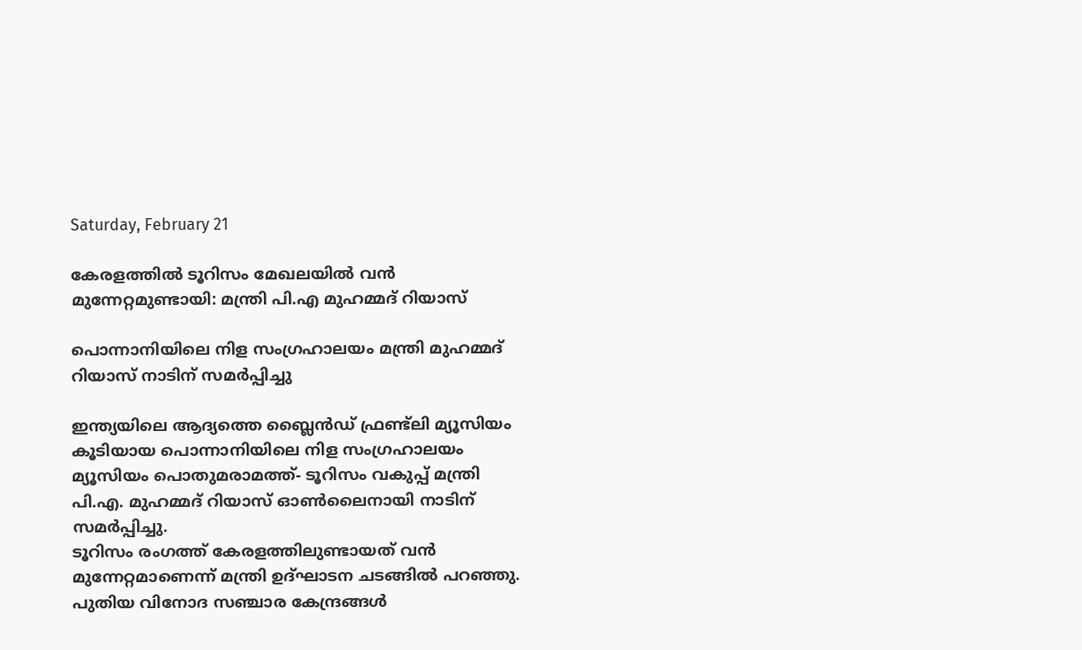Saturday, February 21

കേരളത്തിൽ ടൂറിസം മേഖലയിൽ വൻ മുന്നേറ്റമുണ്ടായി: മന്ത്രി പി.എ മുഹമ്മദ് റിയാസ്

പൊന്നാനിയിലെ നിള സംഗ്രഹാലയം മന്ത്രി മുഹമ്മദ് റിയാസ് നാടിന് സമർപ്പിച്ചു

ഇന്ത്യയിലെ ആദ്യത്തെ ബ്ലൈൻഡ് ഫ്രണ്ട്‌ലി മ്യൂസിയം കൂടിയായ പൊന്നാനിയിലെ നിള സംഗ്രഹാലയം മ്യൂസിയം പൊതുമരാമത്ത്- ടൂറിസം വകുപ്പ് മന്ത്രി പി.എ. മുഹമ്മദ് റിയാസ് ഓൺലൈനായി നാടിന് സമർപ്പിച്ചു.
ടൂറിസം രംഗത്ത് കേരളത്തിലുണ്ടായത് വൻ മുന്നേറ്റമാണെന്ന് മന്ത്രി ഉദ്ഘാടന ചടങ്ങിൽ പറഞ്ഞു. പുതിയ വിനോദ സഞ്ചാര കേന്ദ്രങ്ങൾ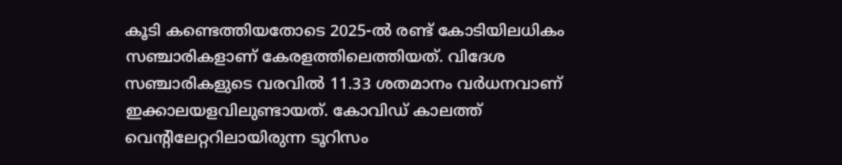കൂടി കണ്ടെത്തിയതോടെ 2025-ൽ രണ്ട് കോടിയിലധികം സഞ്ചാരികളാണ് കേരളത്തിലെത്തിയത്. വിദേശ സഞ്ചാരികളുടെ വരവിൽ 11.33 ശതമാനം വർധനവാണ് ഇക്കാലയളവിലുണ്ടായത്. കോവിഡ് കാലത്ത് വെന്റിലേറ്ററിലായിരുന്ന ടൂറിസം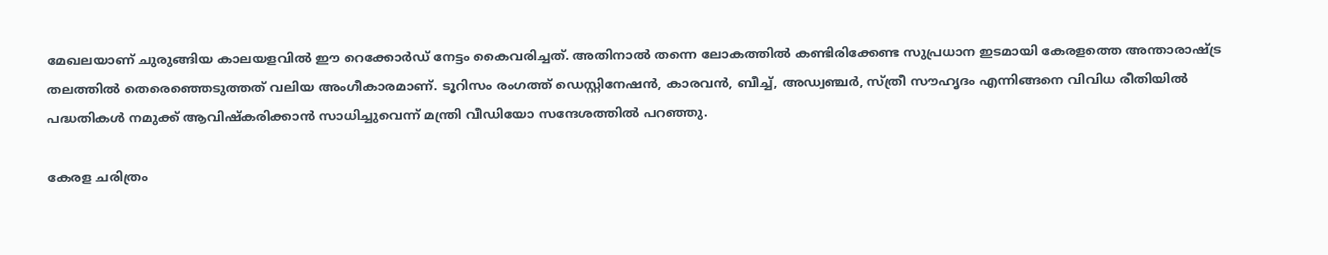മേഖലയാണ് ചുരുങ്ങിയ കാലയളവിൽ ഈ റെക്കോർഡ് നേട്ടം കൈവരിച്ചത്. അതിനാൽ തന്നെ ലോകത്തിൽ കണ്ടിരിക്കേണ്ട സുപ്രധാന ഇടമായി കേരളത്തെ അന്താരാഷ്ട്ര തലത്തിൽ തെരെഞ്ഞെടുത്തത് വലിയ അംഗീകാരമാണ്. ടൂറിസം രംഗത്ത് ഡെസ്റ്റിനേഷൻ, കാരവൻ, ബീച്ച്, അഡ്വഞ്ചർ, സ്ത്രീ സൗഹൃദം എന്നിങ്ങനെ വിവിധ രീതിയിൽ പദ്ധതികൾ നമുക്ക് ആവിഷ്കരിക്കാൻ സാധിച്ചുവെന്ന് മന്ത്രി വീഡിയോ സന്ദേശത്തിൽ പറഞ്ഞു.

കേരള ചരിത്രം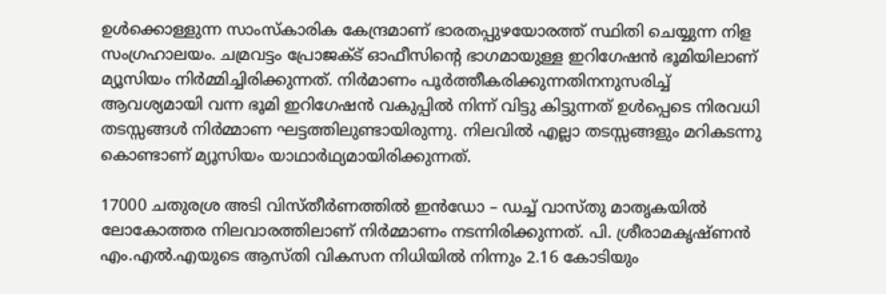ഉൾക്കൊള്ളുന്ന സാംസ്കാരിക കേന്ദ്രമാണ് ഭാരതപ്പുഴയോരത്ത് സ്ഥിതി ചെയ്യുന്ന നിള സംഗ്രഹാലയം. ചമ്രവട്ടം പ്രോജക്ട് ഓഫീസിന്റെ ഭാഗമായുള്ള ഇറിഗേഷൻ ഭൂമിയിലാണ് മ്യൂസിയം നിർമ്മിച്ചിരിക്കുന്നത്. നിർമാണം പൂർത്തീകരിക്കുന്നതിനനുസരിച്ച് ആവശ്യമായി വന്ന ഭൂമി ഇറിഗേഷൻ വകുപ്പിൽ നിന്ന് വിട്ടു കിട്ടുന്നത് ഉൾപ്പെടെ നിരവധി തടസ്സങ്ങൾ നിർമ്മാണ ഘട്ടത്തിലുണ്ടായിരുന്നു. നിലവിൽ എല്ലാ തടസ്സങ്ങളും മറികടന്നു കൊണ്ടാണ് മ്യൂസിയം യാഥാർഥ്യമായിരിക്കുന്നത്.

17000 ചതുരശ്ര അടി വിസ്തീർണത്തിൽ ഇൻഡോ – ഡച്ച് വാസ്തു മാതൃകയിൽ ലോകോത്തര നിലവാരത്തിലാണ് നിർമ്മാണം നടന്നിരിക്കുന്നത്. പി. ശ്രീരാമകൃഷ്ണൻ എം.എൽ.എയുടെ ആസ്തി വികസന നിധിയിൽ നിന്നും 2.16 കോടിയും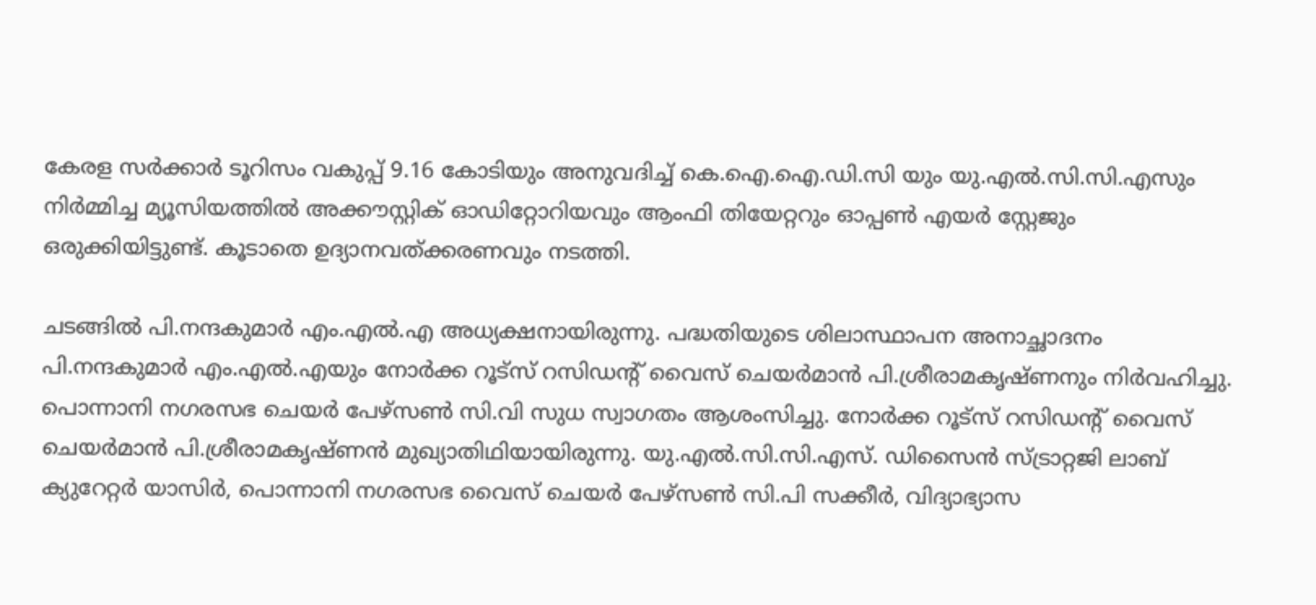കേരള സർക്കാർ ടൂറിസം വകുപ്പ് 9.16 കോടിയും അനുവദിച്ച് കെ.ഐ.ഐ.ഡി.സി യും യു.എൽ.സി.സി.എസും നിർമ്മിച്ച മ്യൂസിയത്തിൽ അക്കൗസ്റ്റിക് ഓഡിറ്റോറിയവും ആംഫി തിയേറ്ററും ഓപ്പൺ എയർ സ്റ്റേജും ഒരുക്കിയിട്ടുണ്ട്. കൂടാതെ ഉദ്യാനവത്ക്കരണവും നടത്തി.

ചടങ്ങിൽ പി.നന്ദകുമാർ എം.എൽ.എ അധ്യക്ഷനായിരുന്നു. പദ്ധതിയുടെ ശിലാസ്ഥാപന അനാച്ഛാദനം പി.നന്ദകുമാർ എം.എൽ.എയും നോർക്ക റൂട്സ് റസിഡന്റ് വൈസ് ചെയർമാൻ പി.ശ്രീരാമകൃഷ്ണനും നിർവഹിച്ചു. പൊന്നാനി നഗരസഭ ചെയർ പേഴ്സൺ സി.വി സുധ സ്വാഗതം ആശംസിച്ചു. നോർക്ക റൂട്സ് റസിഡന്റ് വൈസ് ചെയർമാൻ പി.ശ്രീരാമകൃഷ്ണൻ മുഖ്യാതിഥിയായിരുന്നു. യു.എൽ.സി.സി.എസ്. ഡിസൈൻ സ്ട്രാറ്റജി ലാബ് ക്യുറേറ്റർ യാസിർ, പൊന്നാനി നഗരസഭ വൈസ് ചെയർ പേഴ്സൺ സി.പി സക്കീർ, വിദ്യാഭ്യാസ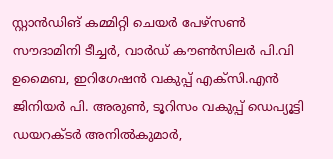സ്റ്റാൻഡിങ് കമ്മിറ്റി ചെയർ പേഴ്സൺ സൗദാമിനി ടീച്ചർ, വാർഡ് കൗൺസിലർ പി.വി ഉമൈബ, ഇറിഗേഷൻ വകുപ്പ് എക്സി.എൻ ജിനിയർ പി. അരുൺ, ടൂറിസം വകുപ്പ് ഡെപ്യൂട്ടി ഡയറക്ടർ അനിൽകുമാർ,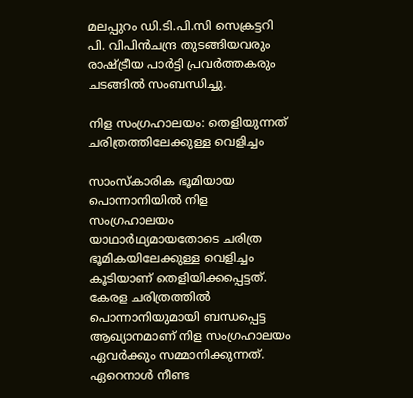മലപ്പുറം ഡി.ടി.പി.സി സെക്രട്ടറി പി. വിപിൻചന്ദ്ര തുടങ്ങിയവരും രാഷ്ട്രീയ പാർട്ടി പ്രവർത്തകരും ചടങ്ങിൽ സംബന്ധിച്ചു.

നിള സംഗ്രഹാലയം: തെളിയുന്നത് ചരിത്രത്തിലേക്കുള്ള വെളിച്ചം

സാംസ്കാരിക ഭൂമിയായ പൊന്നാനിയിൽ നിള സംഗ്രഹാലയം യാഥാർഥ്യമായതോടെ ചരിത്ര ഭൂമികയിലേക്കുള്ള വെളിച്ചം കൂടിയാണ് തെളിയിക്കപ്പെട്ടത്. കേരള ചരിത്രത്തിൽ പൊന്നാനിയുമായി ബന്ധപ്പെട്ട ആഖ്യാനമാണ് നിള സംഗ്രഹാലയം ഏവർക്കും സമ്മാനിക്കുന്നത്. ഏറെനാൾ നീണ്ട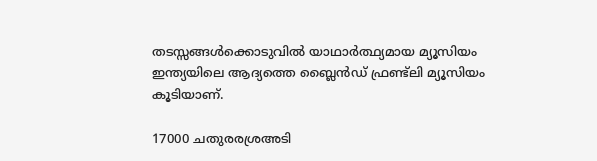തടസ്സങ്ങൾക്കൊടുവിൽ യാഥാർത്ഥ്യമായ മ്യൂസിയം ഇന്ത്യയിലെ ആദ്യത്തെ ബ്ലൈൻഡ് ഫ്രണ്ട്‌ലി മ്യൂസിയം കൂടിയാണ്.

17000 ചതുരരശ്രഅടി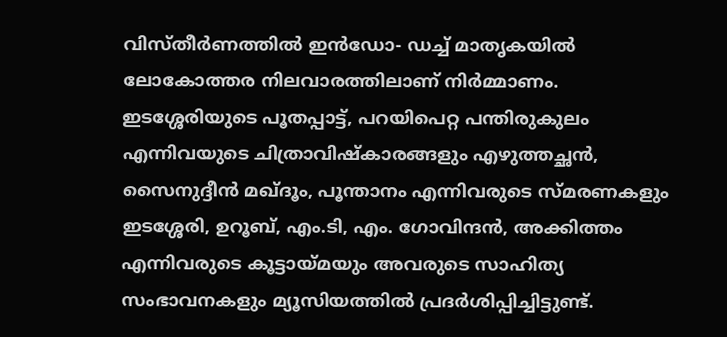വിസ്തീർണത്തിൽ ഇൻഡോ- ഡച്ച് മാതൃകയിൽ ലോകോത്തര നിലവാരത്തിലാണ് നിർമ്മാണം. ഇടശ്ശേരിയുടെ പൂതപ്പാട്ട്, പറയിപെറ്റ പന്തിരുകുലം എന്നിവയുടെ ചിത്രാവിഷ്കാരങ്ങളും എഴുത്തച്ഛൻ, സൈനുദ്ദീൻ മഖ്ദൂം, പൂന്താനം എന്നിവരുടെ സ്മരണകളും ഇടശ്ശേരി, ഉറൂബ്, എം.ടി, എം. ഗോവിന്ദൻ, അക്കിത്തം എന്നിവരുടെ കൂട്ടായ്മയും അവരുടെ സാഹിത്യ സംഭാവനകളും മ്യൂസിയത്തിൽ പ്രദർശിപ്പിച്ചിട്ടുണ്ട്.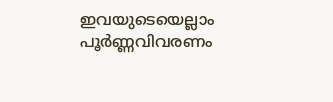ഇവയുടെയെല്ലാം പൂർണ്ണവിവരണം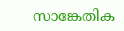സാങ്കേതിക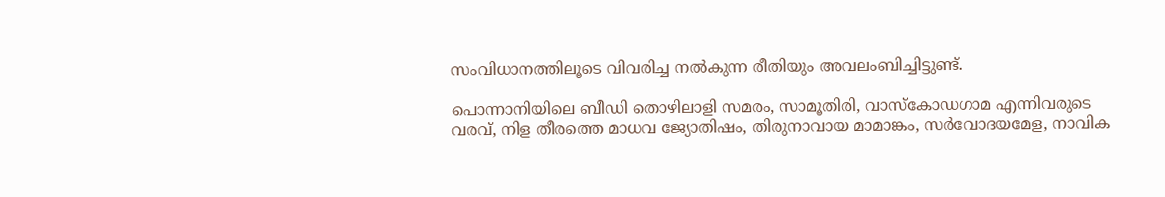സംവിധാനത്തിലൂടെ വിവരിച്ച നൽകുന്ന രീതിയും അവലംബിച്ചിട്ടുണ്ട്.

പൊന്നാനിയിലെ ബീഡി തൊഴിലാളി സമരം, സാമൂതിരി, വാസ്കോഡഗാമ എന്നിവരുടെ വരവ്, നിള തീരത്തെ മാധവ ജ്യോതിഷം, തിരുനാവായ മാമാങ്കം, സർവോദയമേള, നാവിക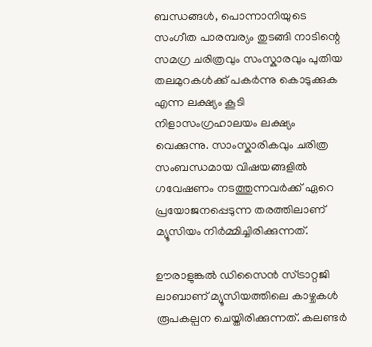ബന്ധങ്ങൾ, പൊന്നാനിയുടെ സംഗീത പാരമ്പര്യം തുടങ്ങി നാടിന്റെ സമഗ്ര ചരിത്രവും സംസ്കാരവും പുതിയ തലമുറകൾക്ക് പകർന്നു കൊടുക്കുക എന്ന ലക്ഷ്യം കൂടി നിളാസംഗ്രഹാലയം ലക്ഷ്യം വെക്കുന്നു. സാംസ്കാരികവും ചരിത്ര സംബന്ധമായ വിഷയങ്ങളിൽ ഗവേഷണം നടത്തുന്നവർക്ക് ഏറെ പ്രയോജനപ്പെടുന്ന തരത്തിലാണ് മ്യൂസിയം നിർമ്മിച്ചിരിക്കുന്നത്.

ഊരാളുങ്കൽ ഡിസൈൻ സ്ട്രാറ്റജി ലാബാണ് മ്യൂസിയത്തിലെ കാഴ്ചകൾ രൂപകല്പന ചെയ്തിരിക്കുന്നത്. കലണ്ടർ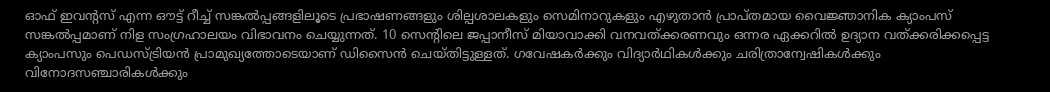ഓഫ് ഇവന്റസ് എന്ന ഔട്ട് റീച്ച് സങ്കൽപ്പങ്ങളിലൂടെ പ്രഭാഷണങ്ങളും ശില്പശാലകളും സെമിനാറുകളും എഴുതാൻ പ്രാപ്തമായ വൈജ്ഞാനിക ക്യാംപസ് സങ്കൽപ്പമാണ് നിള സംഗ്രഹാലയം വിഭാവനം ചെയ്യുന്നത്. 10 സെന്റിലെ ജപ്പാനീസ് മിയാവാക്കി വനവത്ക്കരണവും ഒന്നര ഏക്കറിൽ ഉദ്യാന വത്ക്കരിക്കപ്പെട്ട ക്യാംപസും പെഡസ്ട്രിയൻ പ്രാമുഖ്യത്തോടെയാണ് ഡിസൈൻ ചെയ്തിട്ടുള്ളത്. ഗവേഷകർക്കും വിദ്യാർഥികൾക്കും ചരിത്രാന്വേഷികൾക്കും വിനോദസഞ്ചാരികൾക്കും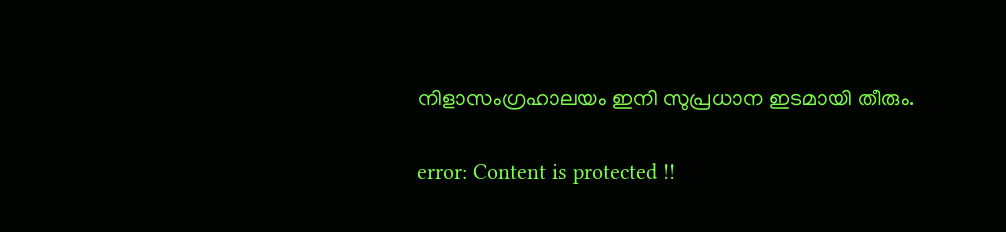നിളാസംഗ്രഹാലയം ഇനി സുപ്രധാന ഇടമായി തീരും.

error: Content is protected !!